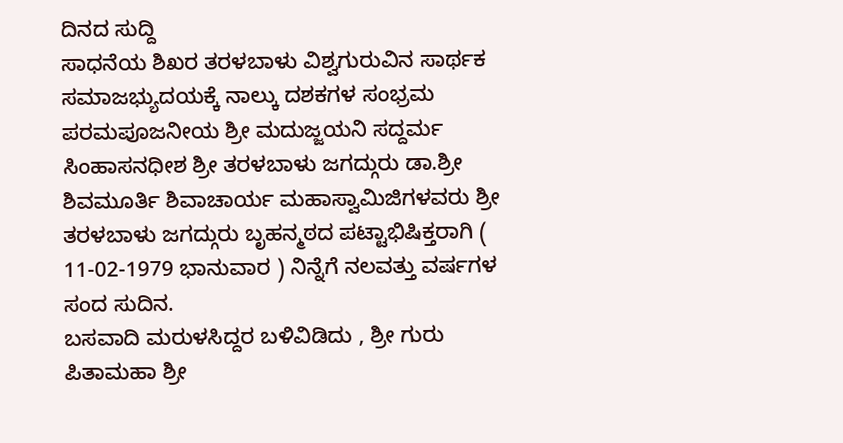ದಿನದ ಸುದ್ದಿ
ಸಾಧನೆಯ ಶಿಖರ ತರಳಬಾಳು ವಿಶ್ವಗುರುವಿನ ಸಾರ್ಥಕ ಸಮಾಜಭ್ಯುದಯಕ್ಕೆ ನಾಲ್ಕು ದಶಕಗಳ ಸಂಭ್ರಮ
ಪರಮಪೂಜನೀಯ ಶ್ರೀ ಮದುಜ್ಜಯನಿ ಸದ್ದರ್ಮ ಸಿಂಹಾಸನಧೀಶ ಶ್ರೀ ತರಳಬಾಳು ಜಗದ್ಗುರು ಡಾ.ಶ್ರೀ ಶಿವಮೂರ್ತಿ ಶಿವಾಚಾರ್ಯ ಮಹಾಸ್ವಾಮಿಜಿಗಳವರು ಶ್ರೀ ತರಳಬಾಳು ಜಗದ್ಗುರು ಬೃಹನ್ಮಠದ ಪಟ್ಟಾಭಿಷಿಕ್ತರಾಗಿ ( 11-02-1979 ಭಾನುವಾರ ) ನಿನ್ನೆಗೆ ನಲವತ್ತು ವರ್ಷಗಳ ಸಂದ ಸುದಿನ.
ಬಸವಾದಿ ಮರುಳಸಿದ್ದರ ಬಳಿವಿಡಿದು , ಶ್ರೀ ಗುರು ಪಿತಾಮಹಾ ಶ್ರೀ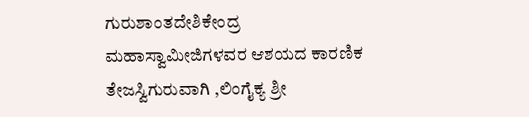ಗುರುಶಾಂತದೇಶಿಕೇಂದ್ರ ಮಹಾಸ್ವಾಮೀಜಿಗಳವರ ಆಶಯದ ಕಾರಣಿಕ ತೇಜಸ್ವಿಗುರುವಾಗಿ ,ಲಿಂಗೈಕ್ಯ ಶ್ರೀ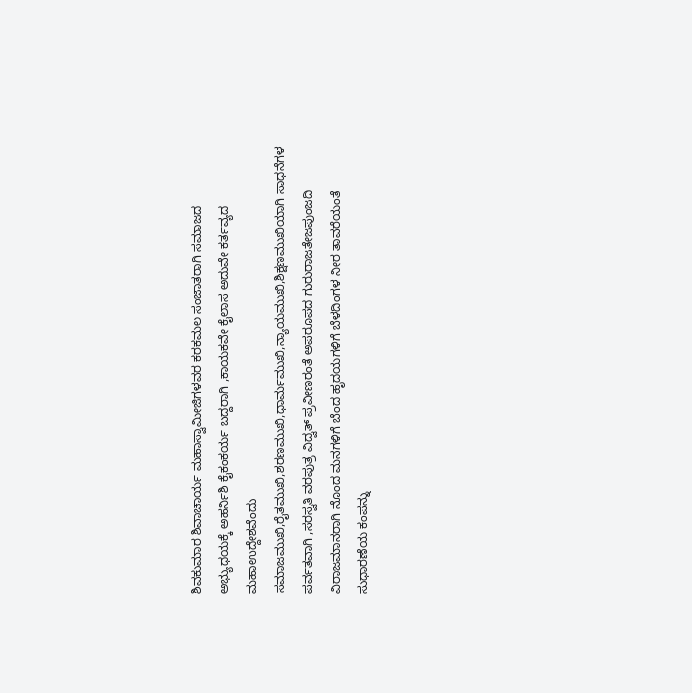ಶಿವಕುಮಾರ ಶಿವಾಚಾರ್ಯ ಮಹಾಸ್ವಾಮೀಜಿಗಳವರ ಕರಕಮಲ ಸಂಜಾತರಾಗಿ ಸಮಾಜದ ಅಭ್ಯುಧಯಕ್ಕೆ ಅಹರ್ನಿಶಿ ಕೈಕಂಕರ್ಯ ಬದ್ದರಾಗಿ ,ಕಾಯಕವೇ ಕೈಲಾಸ ಅದುವೇ ಕರ್ತವ್ಯದ ಮಹಾಉದ್ದೇಶವೆಂದು ಸಮಾಜಮುಖಿ,ರೈತಮುಖಿ,ಶರಣಮುಖಿ,ಧಾರ್ಮಮುಖಿ,ನ್ಯಾಯಮುಖಿ,ಶಿಕ್ಷಣಮುಖಿಯಾಗಿ ಸಾಧನೆಗಳ ಪರ್ವತವಾಗಿ ,ಸರಸ್ವತಿ ವರಪುತ್ರ ವಿದ್ವತ್ ಪ್ರವೀಣರಂತೆ ಅಪರೂಪದ ಗುರುರಾಜತೇಜಪುಂಜದಿ ವಿರಾಜಮಾನರಾಗಿ ನೊಂದ ಮನಗಳಿಗೆ ಬೆಂದ ಹೃದಯಗಳಿಗೆ ಬೆಳದಿಂಗಳ ನೀರ ತಾವರೆಯಂತೆ ಸುಧಾರಣೆಯ ಕಂಪನ್ನು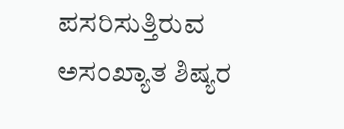ಪಸರಿಸುತ್ತಿರುವ ಅಸಂಖ್ಯಾತ ಶಿಷ್ಯರ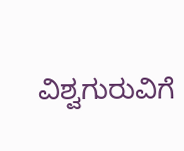ವಿಶ್ವಗುರುವಿಗೆ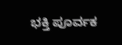ಭಕ್ತಿ ಪೂರ್ವಕ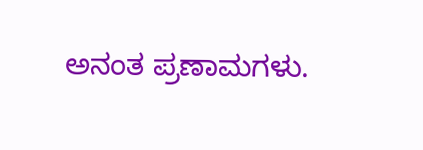ಅನಂತ ಪ್ರಣಾಮಗಳು.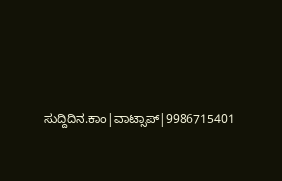ಸುದ್ದಿದಿನ.ಕಾಂ|ವಾಟ್ಸಾಪ್|9986715401